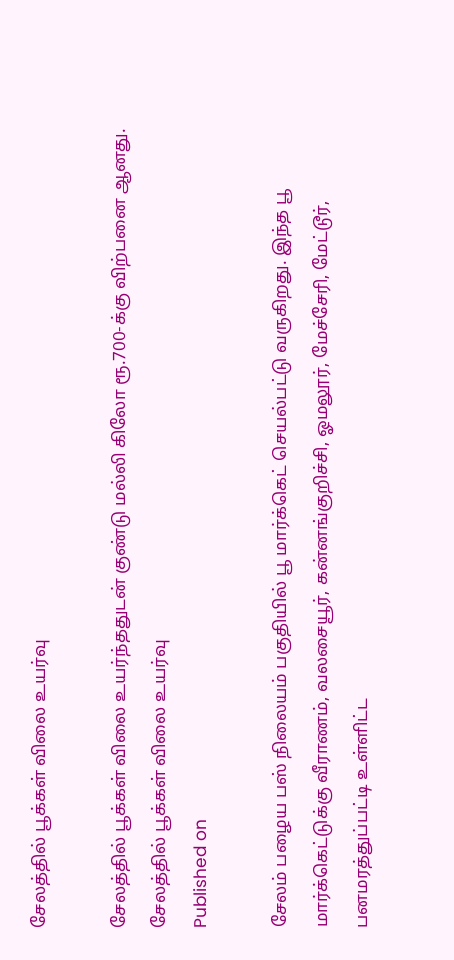சேலத்தில் பூக்கள் விலை உயர்வு

சேலத்தில் பூக்கள் விலை உயர்ந்ததுடன் குண்டு மல்லி கிலோ ரூ.700-க்கு விற்பனை ஆனது.
சேலத்தில் பூக்கள் விலை உயர்வு
Published on

சேலம் பழைய பஸ் நிலையம் பகுதியில் பூ மார்க்கெட் செயல்பட்டு வருகிறது. இந்த பூ மார்க்கெட்டுக்கு வீராணம், வலசையூர், கன்னங்குறிச்சி, ஓமலூர், மேச்சேரி, மேட்டூர், பனமரத்துப்பட்டி உள்ளிட்ட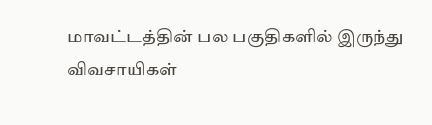மாவட்டத்தின் பல பகுதிகளில் இருந்து விவசாயிகள்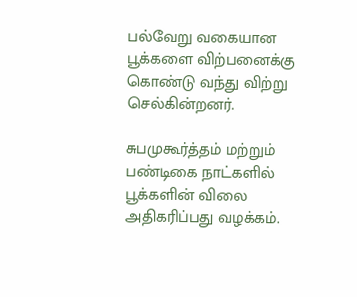பல்வேறு வகையான பூக்களை விற்பனைக்கு கொண்டு வந்து விற்று செல்கின்றனர்.

சுபமுகூர்த்தம் மற்றும் பண்டிகை நாட்களில் பூக்களின் விலை அதிகரிப்பது வழக்கம்.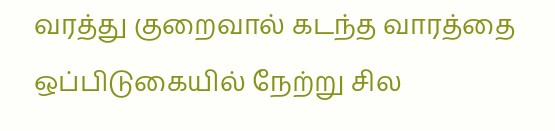வரத்து குறைவால் கடந்த வாரத்தை ஒப்பிடுகையில் நேற்று சில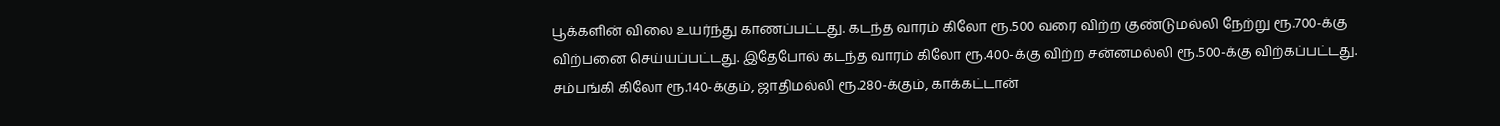பூக்களின் விலை உயர்ந்து காணப்பட்டது. கடந்த வாரம் கிலோ ரூ.500 வரை விற்ற குண்டுமல்லி நேற்று ரூ.700-க்கு விற்பனை செய்யப்பட்டது. இதேபோல் கடந்த வாரம் கிலோ ரூ.400-க்கு விற்ற சன்னமல்லி ரூ.500-க்கு விற்கப்பட்டது. சம்பங்கி கிலோ ரூ.140-க்கும், ஜாதிமல்லி ரூ.280-க்கும், காக்கட்டான்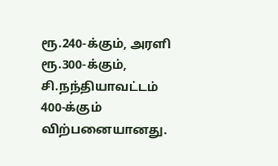ரூ.240-க்கும், அரளி ரூ.300-க்கும், சி.நந்தியாவட்டம் 400-க்கும் விற்பனையானது.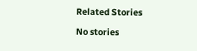Related Stories

No stories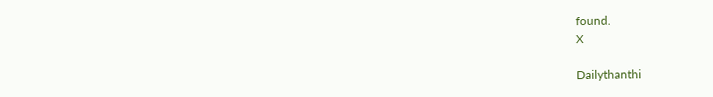found.
X

Dailythanthi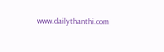www.dailythanthi.com